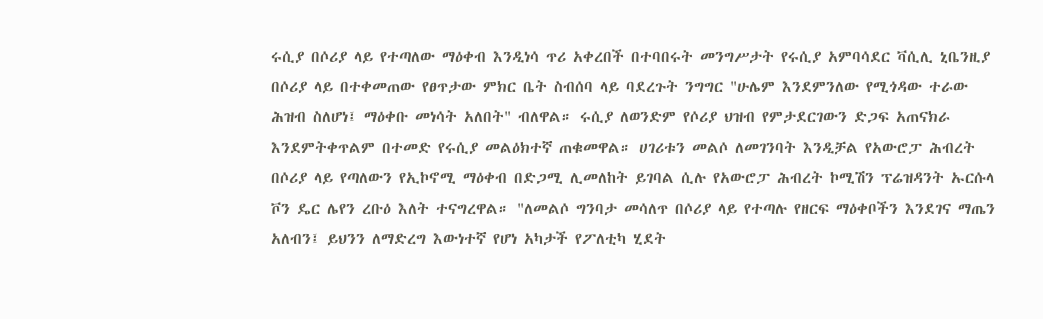ሩሲያ በሶሪያ ላይ የተጣለው ማዕቀብ እንዲነሳ ጥሪ አቀረበች በተባበሩት መንግሥታት የሩሲያ አምባሳደር ቫሲሊ ኒቤንዚያ በሶሪያ ላይ በተቀመጠው የፀጥታው ምክር ቤት ስብሰባ ላይ ባደረጉት ንግግር "ሁሌም እንደምንለው የሚጎዳው ተራው ሕዝብ ስለሆነ፤ ማዕቀቡ መነሳት አለበት" ብለዋል። ሩሲያ ለወንድም የሶሪያ ህዝብ የምታደርገውን ድጋፍ አጠናክራ እንደምትቀጥልም በተመድ የሩሲያ መልዕክተኛ ጠቁመዋል። ሀገሪቱን መልሶ ለመገንባት እንዲቻል የአውሮፓ ሕብረት በሶሪያ ላይ የጣለውን የኢኮኖሚ ማዕቀብ በድጋሚ ሊመለከት ይገባል ሲሉ የአውሮፓ ሕብረት ኮሚሽን ፕሬዝዳንት ኡርሱላ ቮን ዴር ሌየን ረቡዕ እለት ተናግረዋል። "ለመልሶ ግንባታ መሳለጥ በሶሪያ ላይ የተጣሉ የዘርፍ ማዕቀቦችን እንደገና ማጤን አለብን፤ ይህንን ለማድረግ እውነተኛ የሆነ አካታች የፖለቲካ ሂደት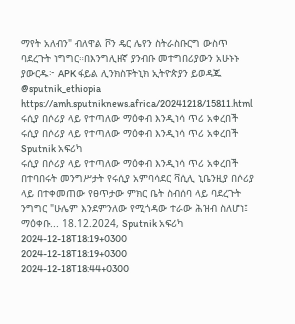ማየት አለብን" ብለዋል ቮን ዴር ሌየን ስትራስቡርግ ውስጥ ባደረጉት ነግግር።በእንግሊዘኛ ያንብቡ መተግበሪያውን አሁኑኑ ያውርዱ፦ APK ፋይል ሊንክስፑትኒክ ኢትዮጵያን ይወዳጁ @sputnik_ethiopia
https://amh.sputniknews.africa/20241218/15811.html
ሩሲያ በሶሪያ ላይ የተጣለው ማዕቀብ እንዲነሳ ጥሪ አቀረበች
ሩሲያ በሶሪያ ላይ የተጣለው ማዕቀብ እንዲነሳ ጥሪ አቀረበች
Sputnik አፍሪካ
ሩሲያ በሶሪያ ላይ የተጣለው ማዕቀብ እንዲነሳ ጥሪ አቀረበች በተባበሩት መንግሥታት የሩሲያ አምባሳደር ቫሲሊ ኒቤንዚያ በሶሪያ ላይ በተቀመጠው የፀጥታው ምክር ቤት ስብሰባ ላይ ባደረጉት ንግግር "ሁሌም እንደምንለው የሚጎዳው ተራው ሕዝብ ስለሆነ፤ ማዕቀቡ... 18.12.2024, Sputnik አፍሪካ
2024-12-18T18:19+0300
2024-12-18T18:19+0300
2024-12-18T18:44+0300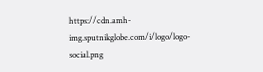https://cdn.amh-img.sputnikglobe.com/i/logo/logo-social.png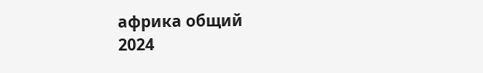африка общий
2024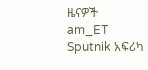ዜናዎች
am_ET
Sputnik አፍሪካ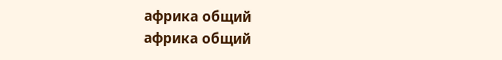африка общий
африка общий